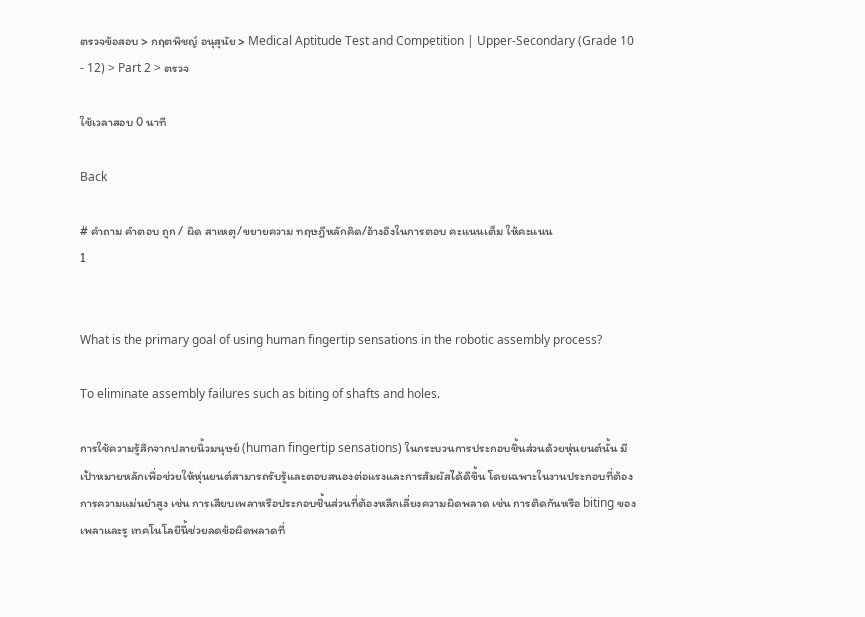ตรวจข้อสอบ > กฤตพิชญ์ อนุสุนัย > Medical Aptitude Test and Competition | Upper-Secondary (Grade 10 - 12) > Part 2 > ตรวจ

ใช้เวลาสอบ 0 นาที

Back

# คำถาม คำตอบ ถูก / ผิด สาเหตุ/ขยายความ ทฤษฎีหลักคิด/อ้างอิงในการตอบ คะแนนเต็ม ให้คะแนน
1


What is the primary goal of using human fingertip sensations in the robotic assembly process?

To eliminate assembly failures such as biting of shafts and holes.

การใช้ความรู้สึกจากปลายนิ้วมนุษย์ (human fingertip sensations) ในกระบวนการประกอบชิ้นส่วนด้วยหุ่นยนต์นั้น มีเป้าหมายหลักเพื่อช่วยให้หุ่นยนต์สามารถรับรู้และตอบสนองต่อแรงและการสัมผัสได้ดีขึ้น โดยเฉพาะในงานประกอบที่ต้องการความแม่นยำสูง เช่น การเสียบเพลาหรือประกอบชิ้นส่วนที่ต้องหลีกเลี่ยงความผิดพลาด เช่น การติดกันหรือ biting ของเพลาและรู เทคโนโลยีนี้ช่วยลดข้อผิดพลาดที่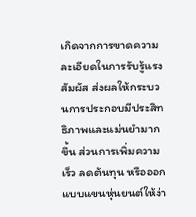เกิดจากการขาดความละเอียดในการรับรู้แรงสัมผัส ส่งผลให้กระบวนการประกอบมีประสิทธิภาพและแม่นยำมากขึ้น ส่วนการเพิ่มความเร็ว ลดต้นทุน หรือออกแบบแขนหุ่นยนต์ให้ง่า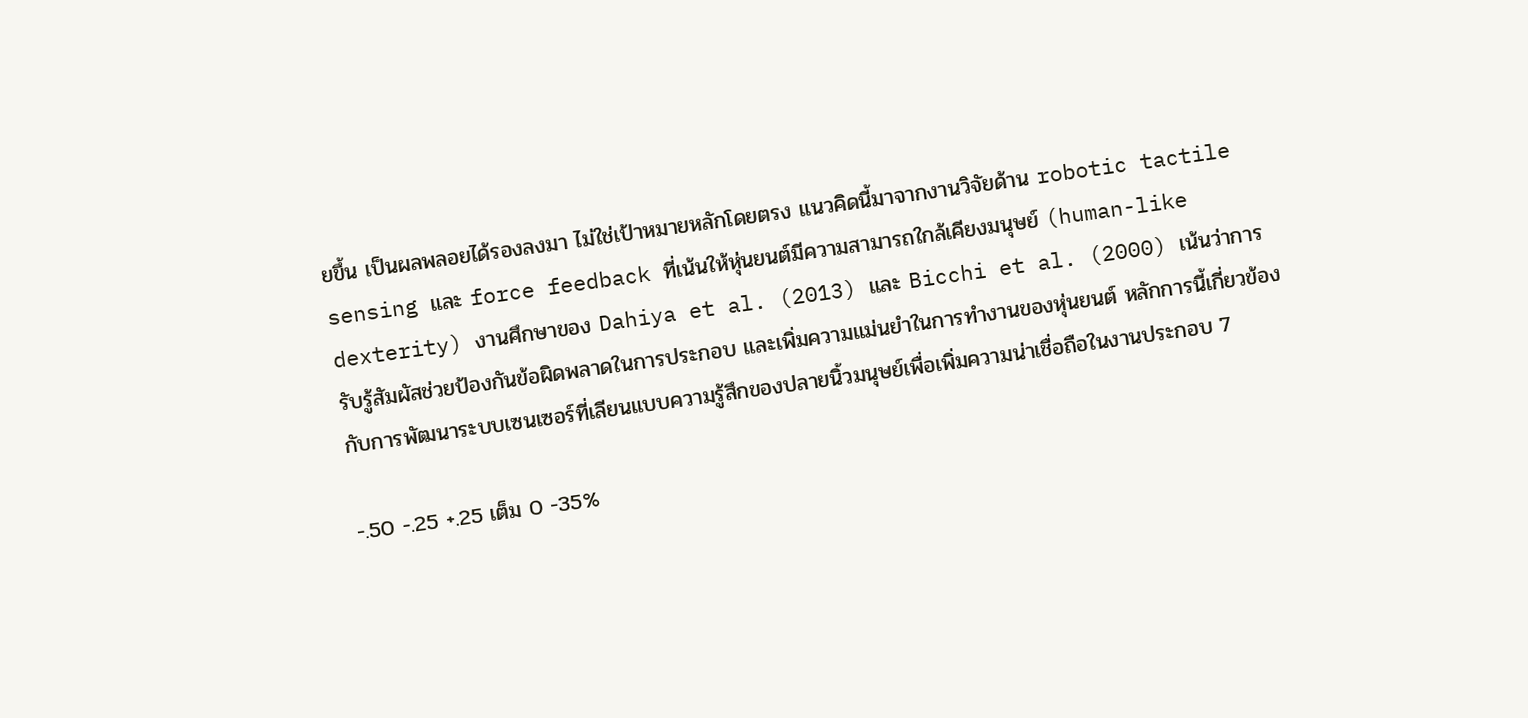ยขึ้น เป็นผลพลอยได้รองลงมา ไม่ใช่เป้าหมายหลักโดยตรง แนวคิดนี้มาจากงานวิจัยด้าน robotic tactile sensing และ force feedback ที่เน้นให้หุ่นยนต์มีความสามารถใกล้เคียงมนุษย์ (human-like dexterity) งานศึกษาของ Dahiya et al. (2013) และ Bicchi et al. (2000) เน้นว่าการรับรู้สัมผัสช่วยป้องกันข้อผิดพลาดในการประกอบ และเพิ่มความแม่นยำในการทำงานของหุ่นยนต์ หลักการนี้เกี่ยวข้องกับการพัฒนาระบบเซนเซอร์ที่เลียนแบบความรู้สึกของปลายนิ้วมนุษย์เพื่อเพิ่มความน่าเชื่อถือในงานประกอบ 7

-.50 -.25 +.25 เต็ม 0 -35%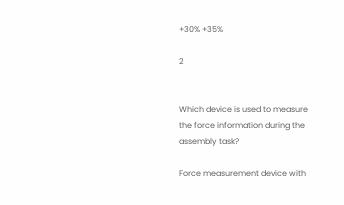+30% +35%

2


Which device is used to measure the force information during the assembly task?

Force measurement device with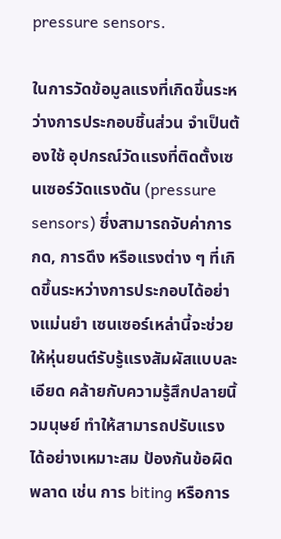pressure sensors.

ในการวัดข้อมูลแรงที่เกิดขึ้นระหว่างการประกอบชิ้นส่วน จำเป็นต้องใช้ อุปกรณ์วัดแรงที่ติดตั้งเซนเซอร์วัดแรงดัน (pressure sensors) ซึ่งสามารถจับค่าการกด, การดึง หรือแรงต่าง ๆ ที่เกิดขึ้นระหว่างการประกอบได้อย่างแม่นยำ เซนเซอร์เหล่านี้จะช่วยให้หุ่นยนต์รับรู้แรงสัมผัสแบบละเอียด คล้ายกับความรู้สึกปลายนิ้วมนุษย์ ทำให้สามารถปรับแรงได้อย่างเหมาะสม ป้องกันข้อผิดพลาด เช่น การ biting หรือการ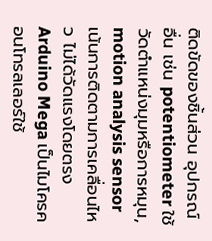ติดขัดของชิ้นส่วน อุปกรณ์อื่น เช่น potentiometer ใช้วัดตำแหน่งมุมหรือการหมุน, motion analysis sensor เน้นการติดตามการเคลื่อนไหว ไม่ได้วัดแรงโดยตรง Arduino Mega เป็นไมโครคอนโทรลเลอร์ใช้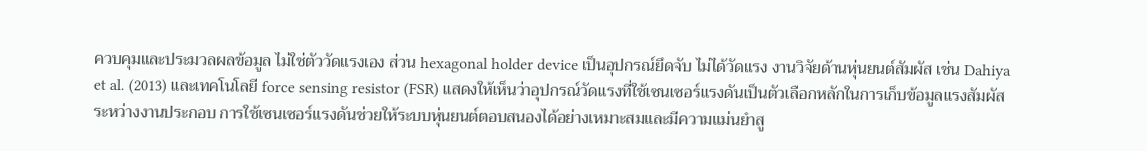ควบคุมและประมวลผลข้อมูล ไม่ใช่ตัววัดแรงเอง ส่วน hexagonal holder device เป็นอุปกรณ์ยึดจับ ไม่ได้วัดแรง งานวิจัยด้านหุ่นยนต์สัมผัส เช่น Dahiya et al. (2013) และเทคโนโลยี force sensing resistor (FSR) แสดงให้เห็นว่าอุปกรณ์วัดแรงที่ใช้เซนเซอร์แรงดันเป็นตัวเลือกหลักในการเก็บข้อมูลแรงสัมผัสระหว่างงานประกอบ การใช้เซนเซอร์แรงดันช่วยให้ระบบหุ่นยนต์ตอบสนองได้อย่างเหมาะสมและมีความแม่นยำสู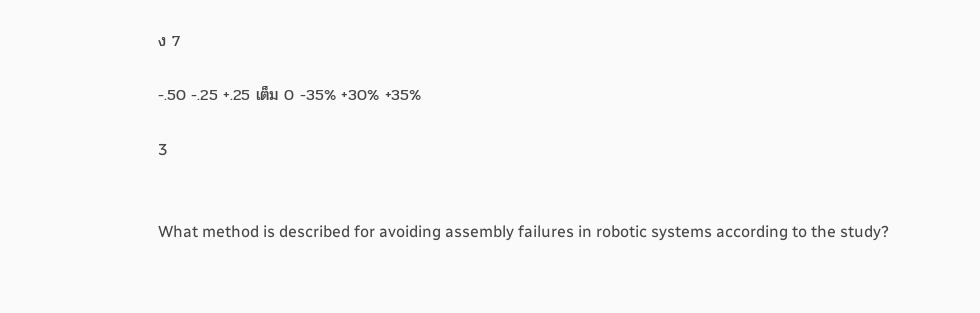ง 7

-.50 -.25 +.25 เต็ม 0 -35% +30% +35%

3


What method is described for avoiding assembly failures in robotic systems according to the study?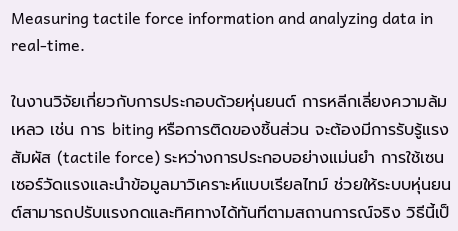Measuring tactile force information and analyzing data in real-time.

ในงานวิจัยเกี่ยวกับการประกอบด้วยหุ่นยนต์ การหลีกเลี่ยงความล้มเหลว เช่น การ biting หรือการติดของชิ้นส่วน จะต้องมีการรับรู้แรงสัมผัส (tactile force) ระหว่างการประกอบอย่างแม่นยำ การใช้เซนเซอร์วัดแรงและนำข้อมูลมาวิเคราะห์แบบเรียลไทม์ ช่วยให้ระบบหุ่นยนต์สามารถปรับแรงกดและทิศทางได้ทันทีตามสถานการณ์จริง วิธีนี้เป็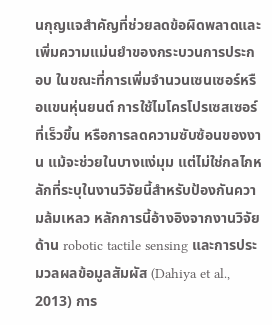นกุญแจสำคัญที่ช่วยลดข้อผิดพลาดและเพิ่มความแม่นยำของกระบวนการประกอบ ในขณะที่การเพิ่มจำนวนเซนเซอร์หรือแขนหุ่นยนต์ การใช้ไมโครโปรเซสเซอร์ที่เร็วขึ้น หรือการลดความซับซ้อนของงาน แม้จะช่วยในบางแง่มุม แต่ไม่ใช่กลไกหลักที่ระบุในงานวิจัยนี้สำหรับป้องกันความล้มเหลว หลักการนี้อ้างอิงจากงานวิจัยด้าน robotic tactile sensing และการประมวลผลข้อมูลสัมผัส (Dahiya et al., 2013) การ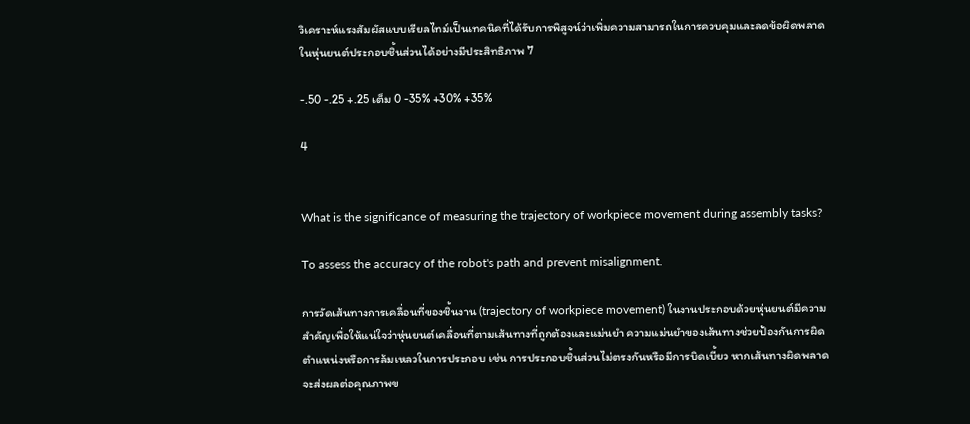วิเคราะห์แรงสัมผัสแบบเรียลไทม์เป็นเทคนิคที่ได้รับการพิสูจน์ว่าเพิ่มความสามารถในการควบคุมและลดข้อผิดพลาดในหุ่นยนต์ประกอบชิ้นส่วนได้อย่างมีประสิทธิภาพ 7

-.50 -.25 +.25 เต็ม 0 -35% +30% +35%

4


What is the significance of measuring the trajectory of workpiece movement during assembly tasks?

To assess the accuracy of the robot's path and prevent misalignment.

การวัดเส้นทางการเคลื่อนที่ของชิ้นงาน (trajectory of workpiece movement) ในงานประกอบด้วยหุ่นยนต์มีความสำคัญเพื่อให้แน่ใจว่าหุ่นยนต์เคลื่อนที่ตามเส้นทางที่ถูกต้องและแม่นยำ ความแม่นยำของเส้นทางช่วยป้องกันการผิดตำแหน่งหรือการล้มเหลวในการประกอบ เช่น การประกอบชิ้นส่วนไม่ตรงกันหรือมีการบิดเบี้ยว หากเส้นทางผิดพลาดจะส่งผลต่อคุณภาพข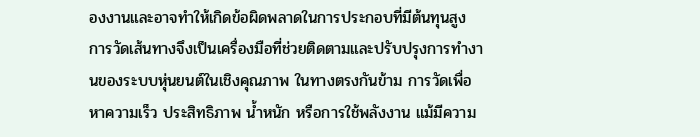องงานและอาจทำให้เกิดข้อผิดพลาดในการประกอบที่มีต้นทุนสูง การวัดเส้นทางจึงเป็นเครื่องมือที่ช่วยติดตามและปรับปรุงการทำงานของระบบหุ่นยนต์ในเชิงคุณภาพ ในทางตรงกันข้าม การวัดเพื่อหาความเร็ว ประสิทธิภาพ น้ำหนัก หรือการใช้พลังงาน แม้มีความ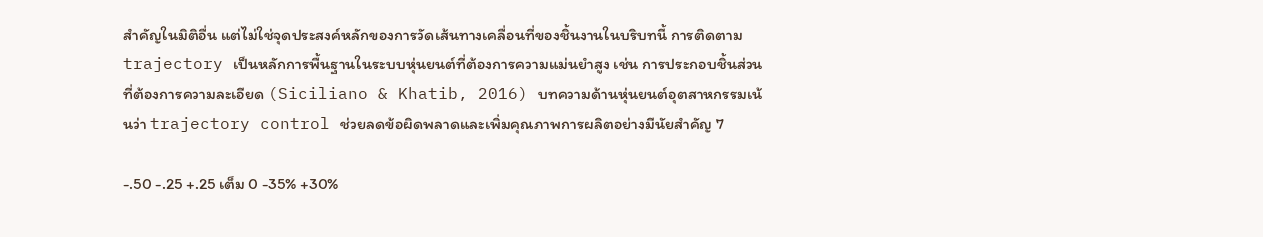สำคัญในมิติอื่น แต่ไม่ใช่จุดประสงค์หลักของการวัดเส้นทางเคลื่อนที่ของชิ้นงานในบริบทนี้ การติดตาม trajectory เป็นหลักการพื้นฐานในระบบหุ่นยนต์ที่ต้องการความแม่นยำสูง เช่น การประกอบชิ้นส่วนที่ต้องการความละเอียด (Siciliano & Khatib, 2016) บทความด้านหุ่นยนต์อุตสาหกรรมเน้นว่า trajectory control ช่วยลดข้อผิดพลาดและเพิ่มคุณภาพการผลิตอย่างมีนัยสำคัญ 7

-.50 -.25 +.25 เต็ม 0 -35% +30%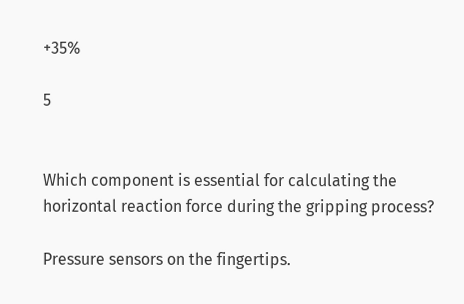+35%

5


Which component is essential for calculating the horizontal reaction force during the gripping process?

Pressure sensors on the fingertips.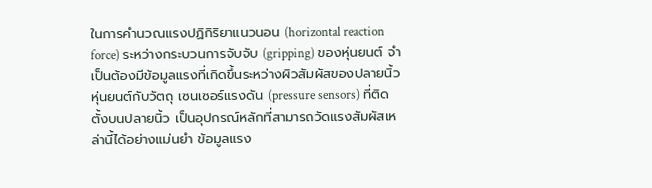ในการคำนวณแรงปฏิกิริยาแนวนอน (horizontal reaction force) ระหว่างกระบวนการจับจับ (gripping) ของหุ่นยนต์ จำเป็นต้องมีข้อมูลแรงที่เกิดขึ้นระหว่างผิวสัมผัสของปลายนิ้วหุ่นยนต์กับวัตถุ เซนเซอร์แรงดัน (pressure sensors) ที่ติดตั้งบนปลายนิ้ว เป็นอุปกรณ์หลักที่สามารถวัดแรงสัมผัสเหล่านี้ได้อย่างแม่นยำ ข้อมูลแรง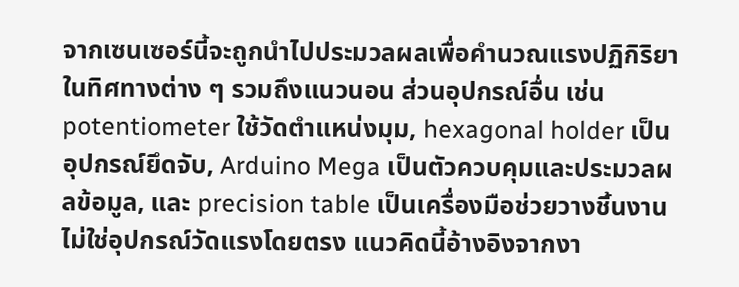จากเซนเซอร์นี้จะถูกนำไปประมวลผลเพื่อคำนวณแรงปฏิกิริยาในทิศทางต่าง ๆ รวมถึงแนวนอน ส่วนอุปกรณ์อื่น เช่น potentiometer ใช้วัดตำแหน่งมุม, hexagonal holder เป็นอุปกรณ์ยึดจับ, Arduino Mega เป็นตัวควบคุมและประมวลผลข้อมูล, และ precision table เป็นเครื่องมือช่วยวางชิ้นงาน ไม่ใช่อุปกรณ์วัดแรงโดยตรง แนวคิดนี้อ้างอิงจากงา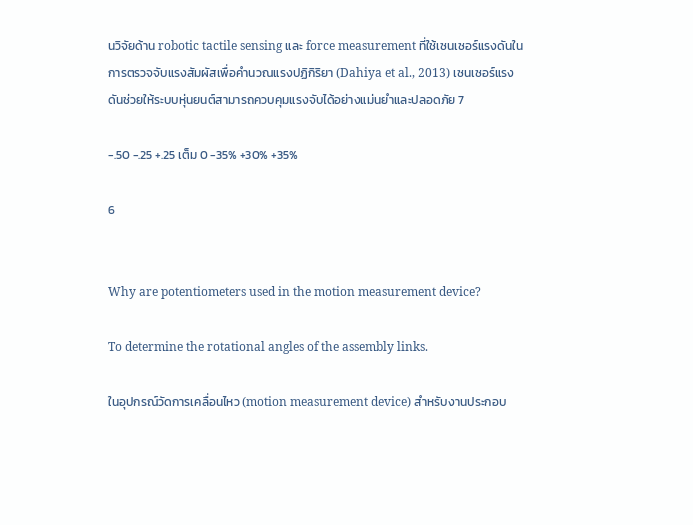นวิจัยด้าน robotic tactile sensing และ force measurement ที่ใช้เซนเซอร์แรงดันในการตรวจจับแรงสัมผัสเพื่อคำนวณแรงปฏิกิริยา (Dahiya et al., 2013) เซนเซอร์แรงดันช่วยให้ระบบหุ่นยนต์สามารถควบคุมแรงจับได้อย่างแม่นยำและปลอดภัย 7

-.50 -.25 +.25 เต็ม 0 -35% +30% +35%

6


Why are potentiometers used in the motion measurement device?

To determine the rotational angles of the assembly links.

ในอุปกรณ์วัดการเคลื่อนไหว (motion measurement device) สำหรับงานประกอบ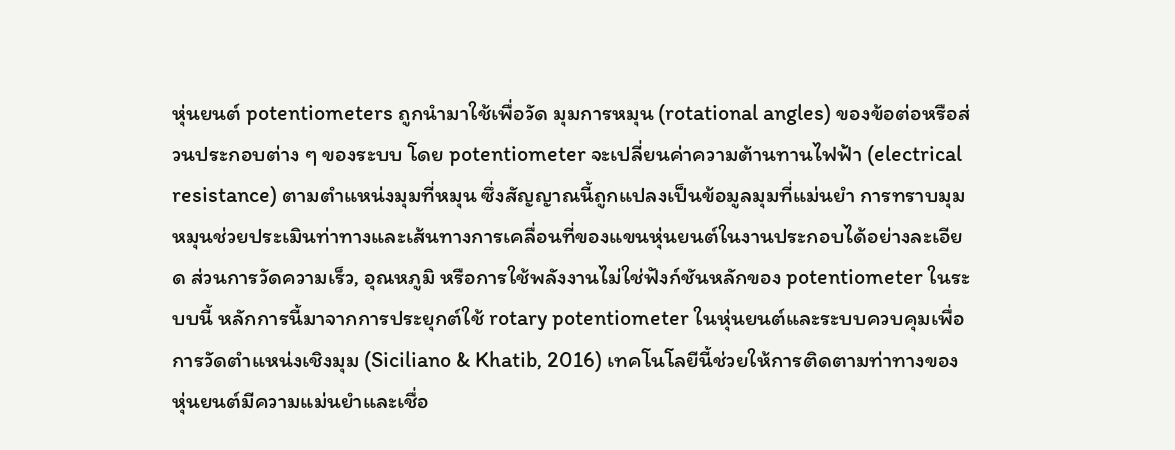หุ่นยนต์ potentiometers ถูกนำมาใช้เพื่อวัด มุมการหมุน (rotational angles) ของข้อต่อหรือส่วนประกอบต่าง ๆ ของระบบ โดย potentiometer จะเปลี่ยนค่าความต้านทานไฟฟ้า (electrical resistance) ตามตำแหน่งมุมที่หมุน ซึ่งสัญญาณนี้ถูกแปลงเป็นข้อมูลมุมที่แม่นยำ การทราบมุมหมุนช่วยประเมินท่าทางและเส้นทางการเคลื่อนที่ของแขนหุ่นยนต์ในงานประกอบได้อย่างละเอียด ส่วนการวัดความเร็ว, อุณหภูมิ หรือการใช้พลังงานไม่ใช่ฟังก์ชันหลักของ potentiometer ในระบบนี้ หลักการนี้มาจากการประยุกต์ใช้ rotary potentiometer ในหุ่นยนต์และระบบควบคุมเพื่อการวัดตำแหน่งเชิงมุม (Siciliano & Khatib, 2016) เทคโนโลยีนี้ช่วยให้การติดตามท่าทางของหุ่นยนต์มีความแม่นยำและเชื่อ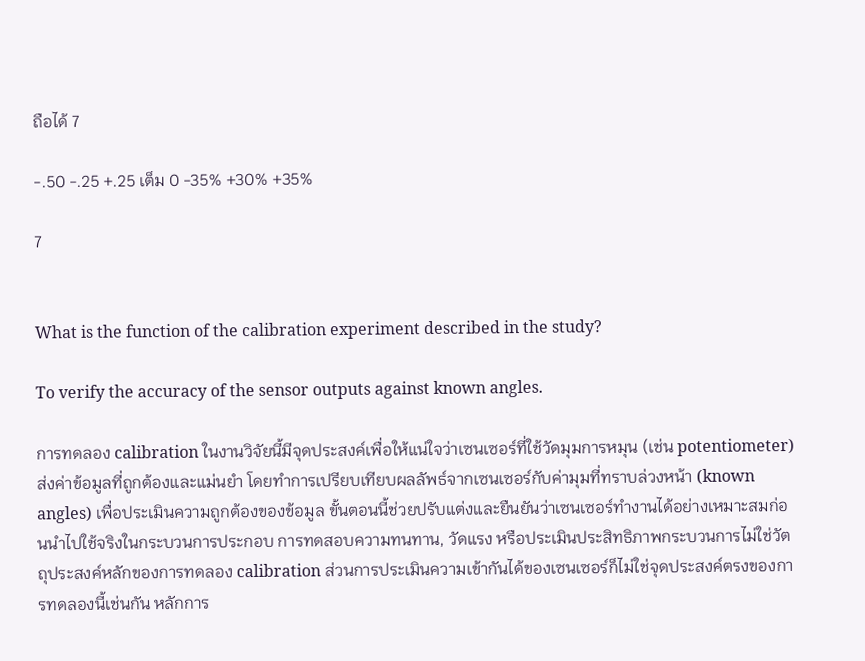ถือได้ 7

-.50 -.25 +.25 เต็ม 0 -35% +30% +35%

7


What is the function of the calibration experiment described in the study?

To verify the accuracy of the sensor outputs against known angles.

การทดลอง calibration ในงานวิจัยนี้มีจุดประสงค์เพื่อให้แน่ใจว่าเซนเซอร์ที่ใช้วัดมุมการหมุน (เช่น potentiometer) ส่งค่าข้อมูลที่ถูกต้องและแม่นยำ โดยทำการเปรียบเทียบผลลัพธ์จากเซนเซอร์กับค่ามุมที่ทราบล่วงหน้า (known angles) เพื่อประเมินความถูกต้องของข้อมูล ขั้นตอนนี้ช่วยปรับแต่งและยืนยันว่าเซนเซอร์ทำงานได้อย่างเหมาะสมก่อนนำไปใช้จริงในกระบวนการประกอบ การทดสอบความทนทาน, วัดแรง หรือประเมินประสิทธิภาพกระบวนการไม่ใช่วัตถุประสงค์หลักของการทดลอง calibration ส่วนการประเมินความเข้ากันได้ของเซนเซอร์ก็ไม่ใช่จุดประสงค์ตรงของการทดลองนี้เช่นกัน หลักการ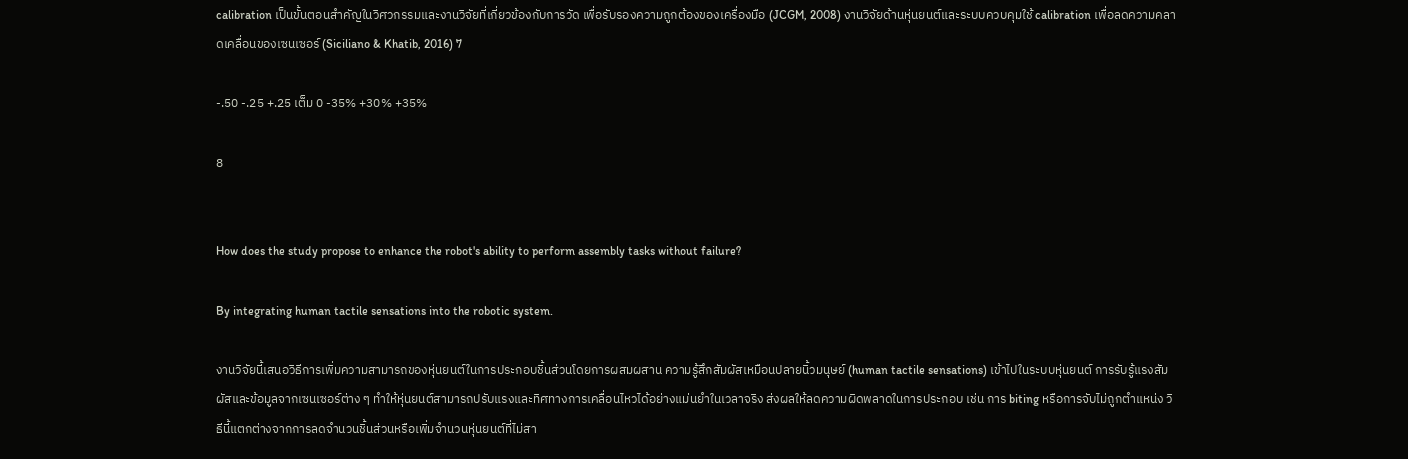calibration เป็นขั้นตอนสำคัญในวิศวกรรมและงานวิจัยที่เกี่ยวข้องกับการวัด เพื่อรับรองความถูกต้องของเครื่องมือ (JCGM, 2008) งานวิจัยด้านหุ่นยนต์และระบบควบคุมใช้ calibration เพื่อลดความคลาดเคลื่อนของเซนเซอร์ (Siciliano & Khatib, 2016) 7

-.50 -.25 +.25 เต็ม 0 -35% +30% +35%

8


How does the study propose to enhance the robot's ability to perform assembly tasks without failure?

By integrating human tactile sensations into the robotic system.

งานวิจัยนี้เสนอวิธีการเพิ่มความสามารถของหุ่นยนต์ในการประกอบชิ้นส่วนโดยการผสมผสาน ความรู้สึกสัมผัสเหมือนปลายนิ้วมนุษย์ (human tactile sensations) เข้าไปในระบบหุ่นยนต์ การรับรู้แรงสัมผัสและข้อมูลจากเซนเซอร์ต่าง ๆ ทำให้หุ่นยนต์สามารถปรับแรงและทิศทางการเคลื่อนไหวได้อย่างแม่นยำในเวลาจริง ส่งผลให้ลดความผิดพลาดในการประกอบ เช่น การ biting หรือการจับไม่ถูกตำแหน่ง วิธีนี้แตกต่างจากการลดจำนวนชิ้นส่วนหรือเพิ่มจำนวนหุ่นยนต์ที่ไม่สา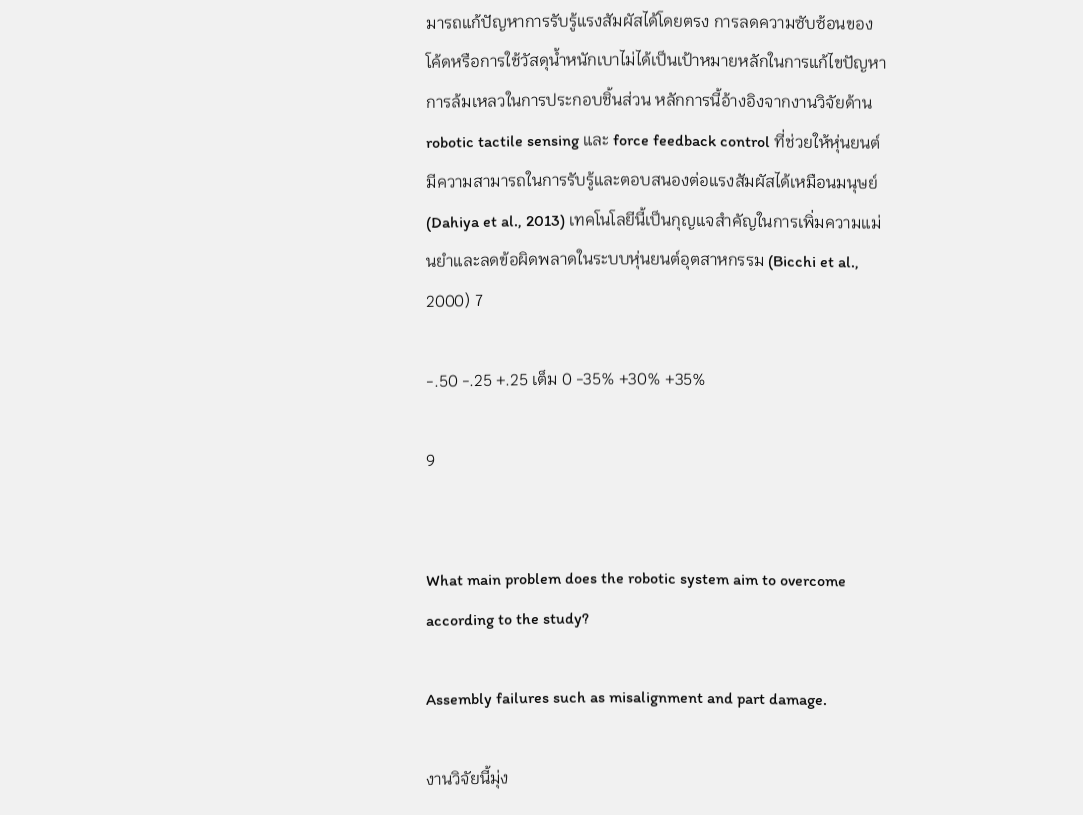มารถแก้ปัญหาการรับรู้แรงสัมผัสได้โดยตรง การลดความซับซ้อนของโค้ดหรือการใช้วัสดุน้ำหนักเบาไม่ได้เป็นเป้าหมายหลักในการแก้ไขปัญหาการล้มเหลวในการประกอบชิ้นส่วน หลักการนี้อ้างอิงจากงานวิจัยด้าน robotic tactile sensing และ force feedback control ที่ช่วยให้หุ่นยนต์มีความสามารถในการรับรู้และตอบสนองต่อแรงสัมผัสได้เหมือนมนุษย์ (Dahiya et al., 2013) เทคโนโลยีนี้เป็นกุญแจสำคัญในการเพิ่มความแม่นยำและลดข้อผิดพลาดในระบบหุ่นยนต์อุตสาหกรรม (Bicchi et al., 2000) 7

-.50 -.25 +.25 เต็ม 0 -35% +30% +35%

9


What main problem does the robotic system aim to overcome according to the study?

Assembly failures such as misalignment and part damage.

งานวิจัยนี้มุ่ง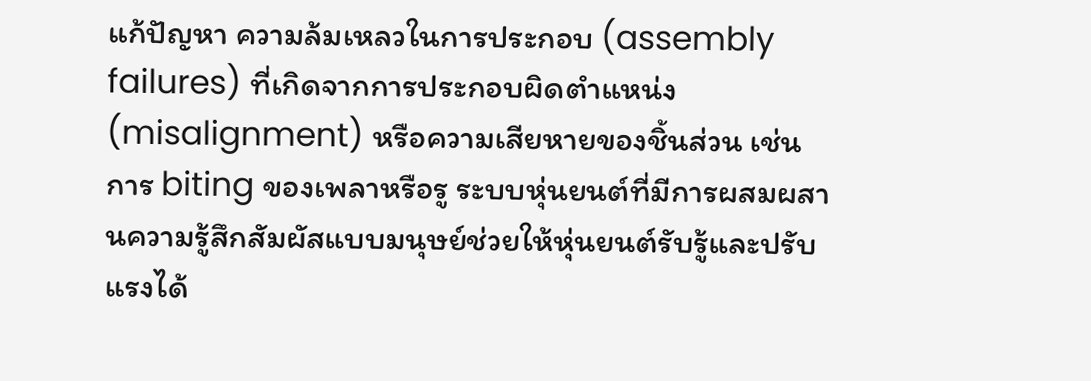แก้ปัญหา ความล้มเหลวในการประกอบ (assembly failures) ที่เกิดจากการประกอบผิดตำแหน่ง (misalignment) หรือความเสียหายของชิ้นส่วน เช่น การ biting ของเพลาหรือรู ระบบหุ่นยนต์ที่มีการผสมผสานความรู้สึกสัมผัสแบบมนุษย์ช่วยให้หุ่นยนต์รับรู้และปรับแรงได้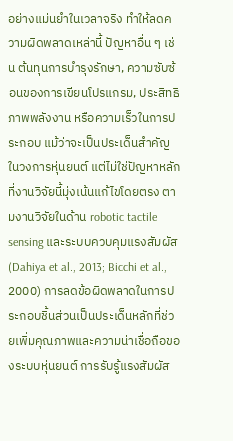อย่างแม่นยำในเวลาจริง ทำให้ลดความผิดพลาดเหล่านี้ ปัญหาอื่น ๆ เช่น ต้นทุนการบำรุงรักษา, ความซับซ้อนของการเขียนโปรแกรม, ประสิทธิภาพพลังงาน หรือความเร็วในการประกอบ แม้ว่าจะเป็นประเด็นสำคัญในวงการหุ่นยนต์ แต่ไม่ใช่ปัญหาหลักที่งานวิจัยนี้มุ่งเน้นแก้ไขโดยตรง ตามงานวิจัยในด้าน robotic tactile sensing และระบบควบคุมแรงสัมผัส (Dahiya et al., 2013; Bicchi et al., 2000) การลดข้อผิดพลาดในการประกอบชิ้นส่วนเป็นประเด็นหลักที่ช่วยเพิ่มคุณภาพและความน่าเชื่อถือของระบบหุ่นยนต์ การรับรู้แรงสัมผัส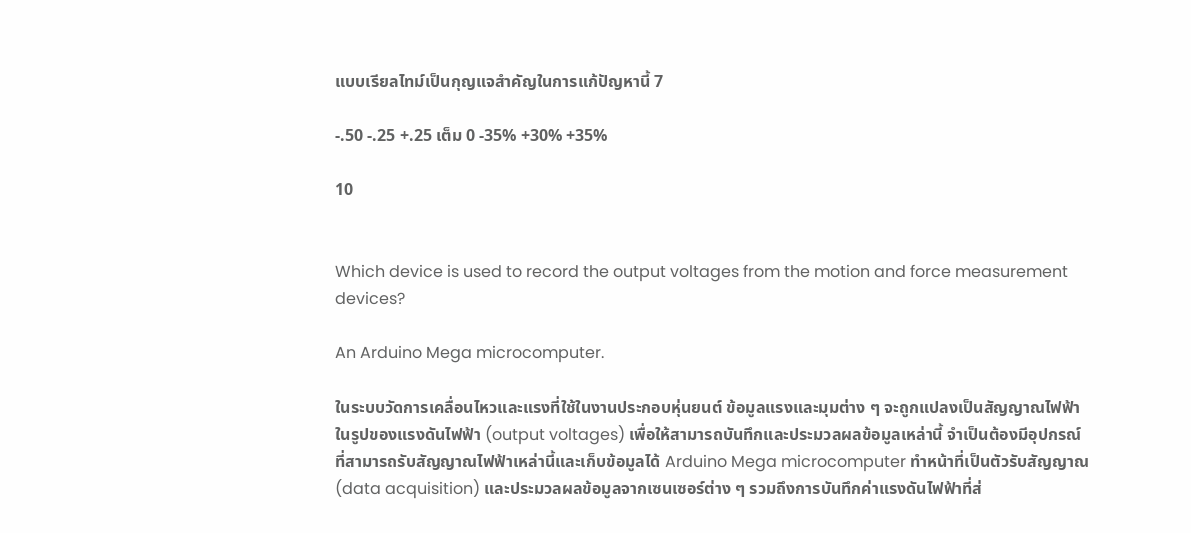แบบเรียลไทม์เป็นกุญแจสำคัญในการแก้ปัญหานี้ 7

-.50 -.25 +.25 เต็ม 0 -35% +30% +35%

10


Which device is used to record the output voltages from the motion and force measurement devices?

An Arduino Mega microcomputer.

ในระบบวัดการเคลื่อนไหวและแรงที่ใช้ในงานประกอบหุ่นยนต์ ข้อมูลแรงและมุมต่าง ๆ จะถูกแปลงเป็นสัญญาณไฟฟ้าในรูปของแรงดันไฟฟ้า (output voltages) เพื่อให้สามารถบันทึกและประมวลผลข้อมูลเหล่านี้ จำเป็นต้องมีอุปกรณ์ที่สามารถรับสัญญาณไฟฟ้าเหล่านี้และเก็บข้อมูลได้ Arduino Mega microcomputer ทำหน้าที่เป็นตัวรับสัญญาณ (data acquisition) และประมวลผลข้อมูลจากเซนเซอร์ต่าง ๆ รวมถึงการบันทึกค่าแรงดันไฟฟ้าที่ส่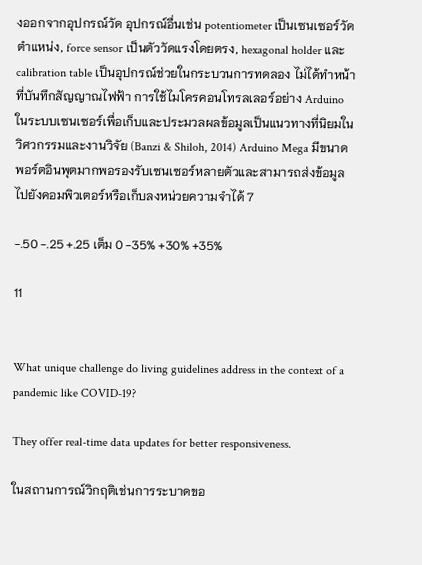งออกจากอุปกรณ์วัด อุปกรณ์อื่นเช่น potentiometer เป็นเซนเซอร์วัดตำแหน่ง, force sensor เป็นตัววัดแรงโดยตรง, hexagonal holder และ calibration table เป็นอุปกรณ์ช่วยในกระบวนการทดลอง ไม่ได้ทำหน้าที่บันทึกสัญญาณไฟฟ้า การใช้ไมโครคอนโทรลเลอร์อย่าง Arduino ในระบบเซนเซอร์เพื่อเก็บและประมวลผลข้อมูลเป็นแนวทางที่นิยมในวิศวกรรมและงานวิจัย (Banzi & Shiloh, 2014) Arduino Mega มีขนาดพอร์ตอินพุตมากพอรองรับเซนเซอร์หลายตัวและสามารถส่งข้อมูลไปยังคอมพิวเตอร์หรือเก็บลงหน่วยความจำได้ 7

-.50 -.25 +.25 เต็ม 0 -35% +30% +35%

11


What unique challenge do living guidelines address in the context of a pandemic like COVID-19?

They offer real-time data updates for better responsiveness.

ในสถานการณ์วิกฤติเช่นการระบาดขอ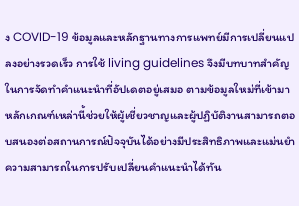ง COVID-19 ข้อมูลและหลักฐานทางการแพทย์มีการเปลี่ยนแปลงอย่างรวดเร็ว การใช้ living guidelines จึงมีบทบาทสำคัญในการจัดทำคำแนะนำที่อัปเดตอยู่เสมอ ตามข้อมูลใหม่ที่เข้ามา หลักเกณฑ์เหล่านี้ช่วยให้ผู้เชี่ยวชาญและผู้ปฏิบัติงานสามารถตอบสนองต่อสถานการณ์ปัจจุบันได้อย่างมีประสิทธิภาพและแม่นยำ ความสามารถในการปรับเปลี่ยนคำแนะนำได้ทัน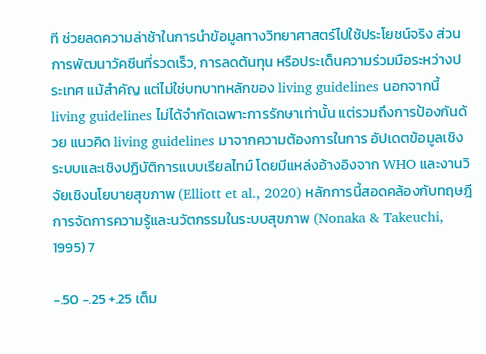ที ช่วยลดความล่าช้าในการนำข้อมูลทางวิทยาศาสตร์ไปใช้ประโยชน์จริง ส่วนการพัฒนาวัคซีนที่รวดเร็ว, การลดต้นทุน หรือประเด็นความร่วมมือระหว่างประเทศ แม้สำคัญ แต่ไม่ใช่บทบาทหลักของ living guidelines นอกจากนี้ living guidelines ไม่ได้จำกัดเฉพาะการรักษาเท่านั้น แต่รวมถึงการป้องกันด้วย แนวคิด living guidelines มาจากความต้องการในการ อัปเดตข้อมูลเชิงระบบและเชิงปฏิบัติการแบบเรียลไทม์ โดยมีแหล่งอ้างอิงจาก WHO และงานวิจัยเชิงนโยบายสุขภาพ (Elliott et al., 2020) หลักการนี้สอดคล้องกับทฤษฎีการจัดการความรู้และนวัตกรรมในระบบสุขภาพ (Nonaka & Takeuchi, 1995) 7

-.50 -.25 +.25 เต็ม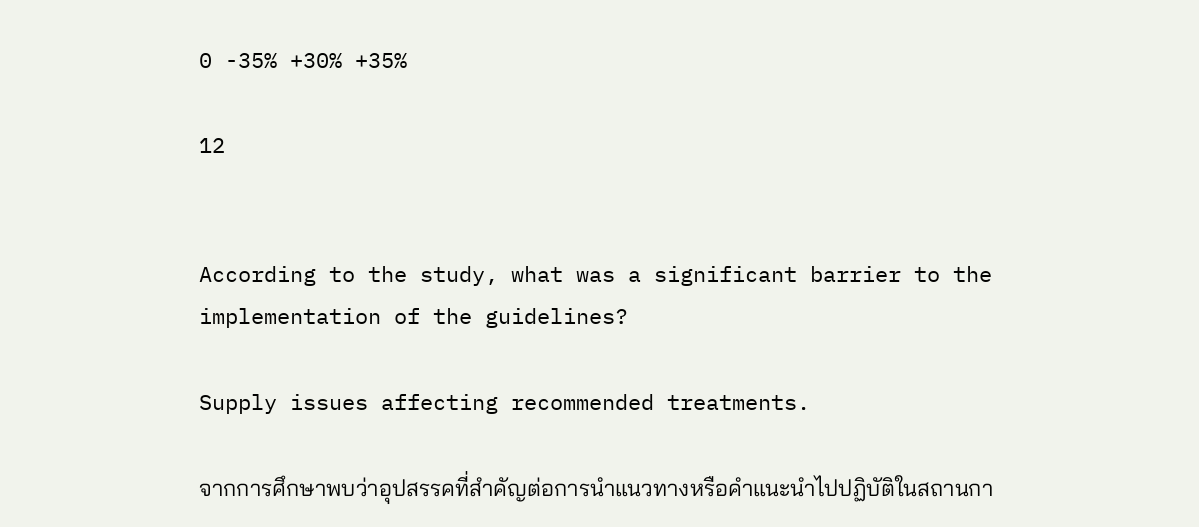0 -35% +30% +35%

12


According to the study, what was a significant barrier to the implementation of the guidelines?

Supply issues affecting recommended treatments.

จากการศึกษาพบว่าอุปสรรคที่สำคัญต่อการนำแนวทางหรือคำแนะนำไปปฏิบัติในสถานกา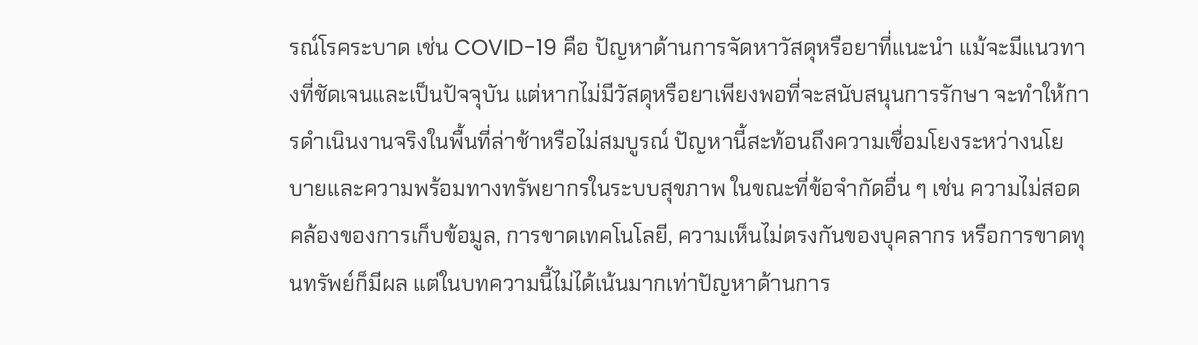รณ์โรคระบาด เช่น COVID-19 คือ ปัญหาด้านการจัดหาวัสดุหรือยาที่แนะนำ แม้จะมีแนวทางที่ชัดเจนและเป็นปัจจุบัน แต่หากไม่มีวัสดุหรือยาเพียงพอที่จะสนับสนุนการรักษา จะทำให้การดำเนินงานจริงในพื้นที่ล่าช้าหรือไม่สมบูรณ์ ปัญหานี้สะท้อนถึงความเชื่อมโยงระหว่างนโยบายและความพร้อมทางทรัพยากรในระบบสุขภาพ ในขณะที่ข้อจำกัดอื่น ๆ เช่น ความไม่สอดคล้องของการเก็บข้อมูล, การขาดเทคโนโลยี, ความเห็นไม่ตรงกันของบุคลากร หรือการขาดทุนทรัพย์ก็มีผล แต่ในบทความนี้ไม่ได้เน้นมากเท่าปัญหาด้านการ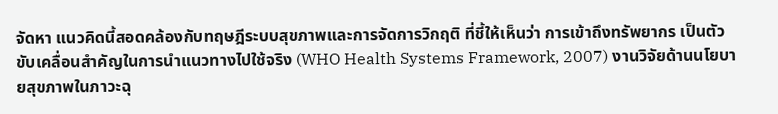จัดหา แนวคิดนี้สอดคล้องกับทฤษฎีระบบสุขภาพและการจัดการวิกฤติ ที่ชี้ให้เห็นว่า การเข้าถึงทรัพยากร เป็นตัวขับเคลื่อนสำคัญในการนำแนวทางไปใช้จริง (WHO Health Systems Framework, 2007) งานวิจัยด้านนโยบายสุขภาพในภาวะฉุ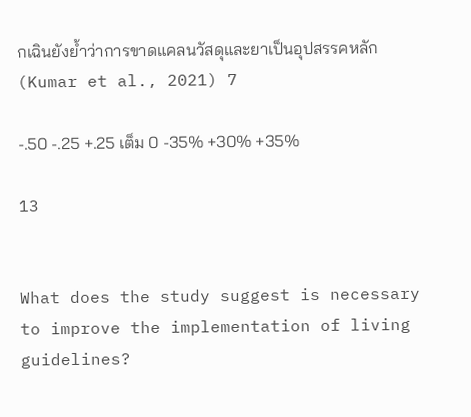กเฉินยังย้ำว่าการขาดแคลนวัสดุและยาเป็นอุปสรรคหลัก (Kumar et al., 2021) 7

-.50 -.25 +.25 เต็ม 0 -35% +30% +35%

13


What does the study suggest is necessary to improve the implementation of living guidelines?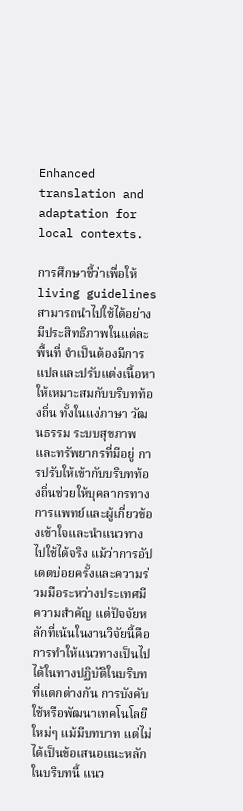Enhanced translation and adaptation for local contexts.

การศึกษาชี้ว่าเพื่อให้ living guidelines สามารถนำไปใช้ได้อย่างมีประสิทธิภาพในแต่ละพื้นที่ จำเป็นต้องมีการ แปลและปรับแต่งเนื้อหาให้เหมาะสมกับบริบทท้องถิ่น ทั้งในแง่ภาษา วัฒนธรรม ระบบสุขภาพ และทรัพยากรที่มีอยู่ การปรับให้เข้ากับบริบทท้องถิ่นช่วยให้บุคลากรทางการแพทย์และผู้เกี่ยวข้องเข้าใจและนำแนวทางไปใช้ได้จริง แม้ว่าการอัปเดตบ่อยครั้งและความร่วมมือระหว่างประเทศมีความสำคัญ แต่ปัจจัยหลักที่เน้นในงานวิจัยนี้คือการทำให้แนวทางเป็นไปได้ในทางปฏิบัติในบริบทที่แตกต่างกัน การบังคับใช้หรือพัฒนาเทคโนโลยีใหม่ๆ แม้มีบทบาท แต่ไม่ได้เป็นข้อเสนอแนะหลักในบริบทนี้ แนว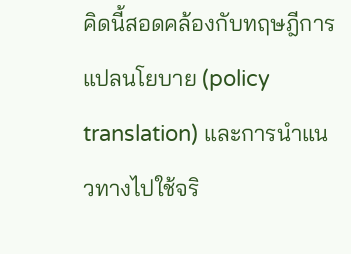คิดนี้สอดคล้องกับทฤษฎีการแปลนโยบาย (policy translation) และการนำแนวทางไปใช้จริ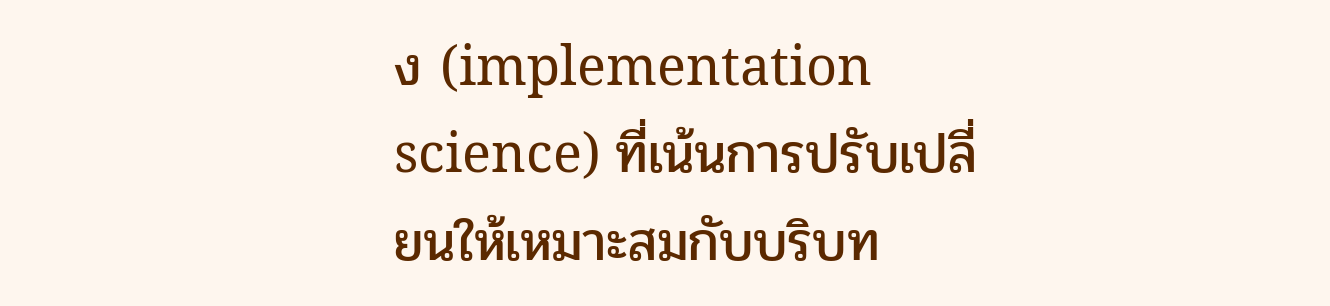ง (implementation science) ที่เน้นการปรับเปลี่ยนให้เหมาะสมกับบริบท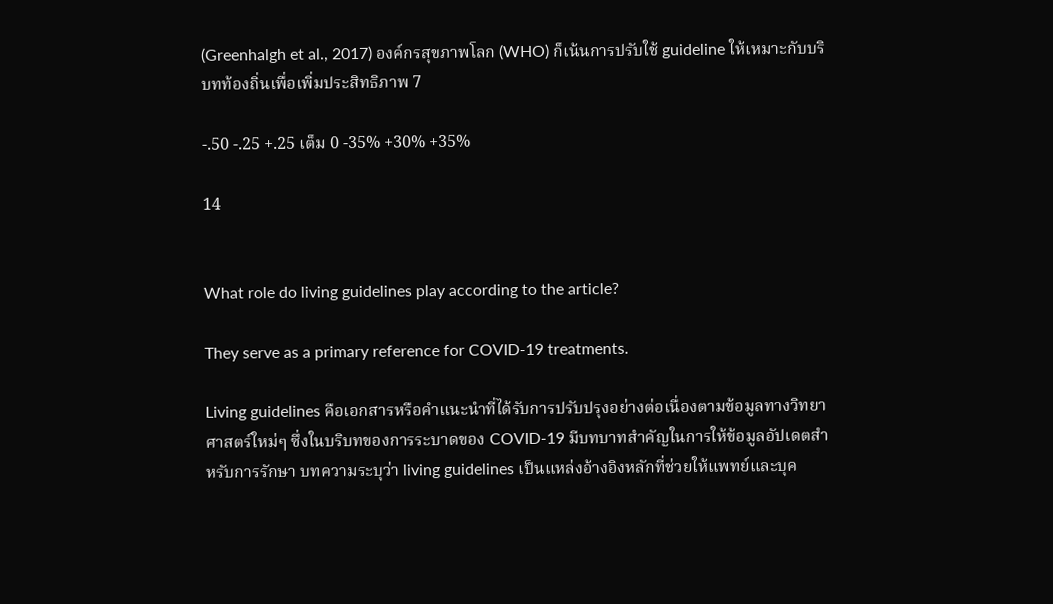(Greenhalgh et al., 2017) องค์กรสุขภาพโลก (WHO) ก็เน้นการปรับใช้ guideline ให้เหมาะกับบริบทท้องถิ่นเพื่อเพิ่มประสิทธิภาพ 7

-.50 -.25 +.25 เต็ม 0 -35% +30% +35%

14


What role do living guidelines play according to the article?

They serve as a primary reference for COVID-19 treatments.

Living guidelines คือเอกสารหรือคำแนะนำที่ได้รับการปรับปรุงอย่างต่อเนื่องตามข้อมูลทางวิทยาศาสตร์ใหม่ๆ ซึ่งในบริบทของการระบาดของ COVID-19 มีบทบาทสำคัญในการให้ข้อมูลอัปเดตสำหรับการรักษา บทความระบุว่า living guidelines เป็นแหล่งอ้างอิงหลักที่ช่วยให้แพทย์และบุค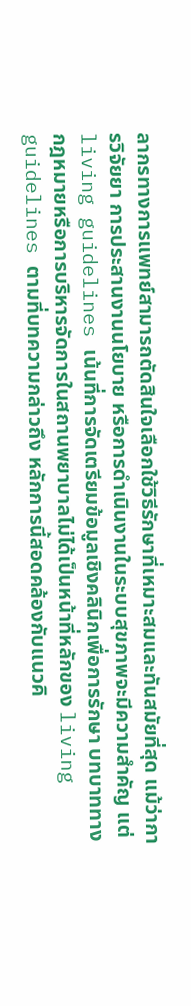ลากรทางการแพทย์สามารถตัดสินใจเลือกใช้วิธีรักษาที่เหมาะสมและทันสมัยที่สุด แม้ว่าการวิจัยยา การประสานงานนโยบาย หรือการดำเนินงานในระบบสุขภาพจะมีความสำคัญ แต่ living guidelines เน้นที่การจัดเตรียมข้อมูลเชิงคลินิกเพื่อการรักษา บทบาททางกฎหมายหรือการบริหารจัดการในสถานพยาบาลไม่ได้เป็นหน้าที่หลักของ living guidelines ตามที่บทความกล่าวถึง หลักการนี้สอดคล้องกับแนวคิ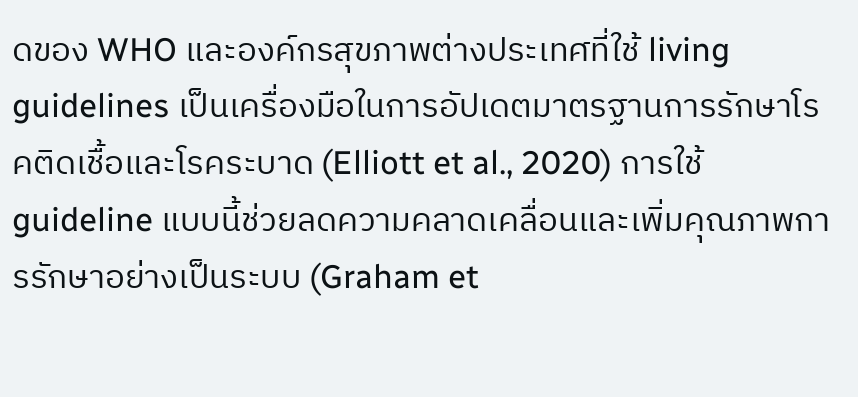ดของ WHO และองค์กรสุขภาพต่างประเทศที่ใช้ living guidelines เป็นเครื่องมือในการอัปเดตมาตรฐานการรักษาโรคติดเชื้อและโรคระบาด (Elliott et al., 2020) การใช้ guideline แบบนี้ช่วยลดความคลาดเคลื่อนและเพิ่มคุณภาพการรักษาอย่างเป็นระบบ (Graham et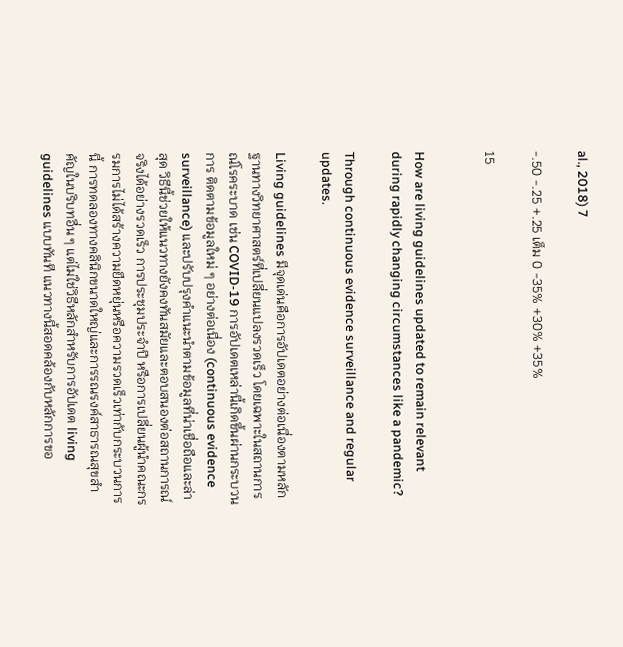al., 2018) 7

-.50 -.25 +.25 เต็ม 0 -35% +30% +35%

15


How are living guidelines updated to remain relevant during rapidly changing circumstances like a pandemic?

Through continuous evidence surveillance and regular updates.

Living guidelines มีจุดเด่นคือการอัปเดตอย่างต่อเนื่องตามหลักฐานทางวิทยาศาสตร์ที่เปลี่ยนแปลงรวดเร็ว โดยเฉพาะในสถานการณ์โรคระบาด เช่น COVID-19 การอัปเดตเหล่านี้เกิดขึ้นผ่านกระบวนการ ติดตามข้อมูลใหม่ ๆ อย่างต่อเนื่อง (continuous evidence surveillance) และปรับปรุงคำแนะนำตามข้อมูลที่น่าเชื่อถือและล่าสุด วิธีนี้ช่วยให้แนวทางยังคงทันสมัยและตอบสนองต่อสถานการณ์จริงได้อย่างรวดเร็ว การประชุมประจำปี หรือการเปลี่ยนผู้นำคณะกรรมการไม่ได้สร้างความยืดหยุ่นหรือความรวดเร็วเท่ากับกระบวนการนี้ การทดลองทางคลินิกขนาดใหญ่และการรณรงค์สาธารณสุขสำคัญในบริบทอื่น ๆ แต่ไม่ใช่วิธีหลักสำหรับการอัปเดต living guidelines แบบทันที แนวทางนี้สอดคล้องกับหลักการขอ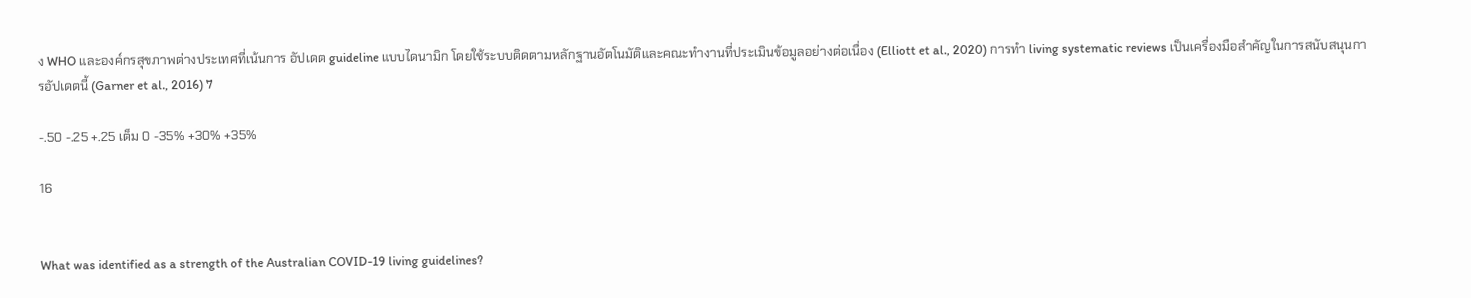ง WHO และองค์กรสุขภาพต่างประเทศที่เน้นการ อัปเดต guideline แบบไดนามิก โดยใช้ระบบติดตามหลักฐานอัตโนมัติและคณะทำงานที่ประเมินข้อมูลอย่างต่อเนื่อง (Elliott et al., 2020) การทำ living systematic reviews เป็นเครื่องมือสำคัญในการสนับสนุนการอัปเดตนี้ (Garner et al., 2016) 7

-.50 -.25 +.25 เต็ม 0 -35% +30% +35%

16


What was identified as a strength of the Australian COVID-19 living guidelines?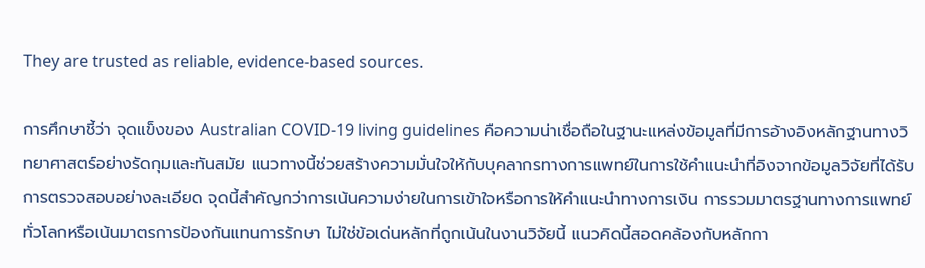They are trusted as reliable, evidence-based sources.

การศึกษาชี้ว่า จุดแข็งของ Australian COVID-19 living guidelines คือความน่าเชื่อถือในฐานะแหล่งข้อมูลที่มีการอ้างอิงหลักฐานทางวิทยาศาสตร์อย่างรัดกุมและทันสมัย แนวทางนี้ช่วยสร้างความมั่นใจให้กับบุคลากรทางการแพทย์ในการใช้คำแนะนำที่อิงจากข้อมูลวิจัยที่ได้รับการตรวจสอบอย่างละเอียด จุดนี้สำคัญกว่าการเน้นความง่ายในการเข้าใจหรือการให้คำแนะนำทางการเงิน การรวมมาตรฐานทางการแพทย์ทั่วโลกหรือเน้นมาตรการป้องกันแทนการรักษา ไม่ใช่ข้อเด่นหลักที่ถูกเน้นในงานวิจัยนี้ แนวคิดนี้สอดคล้องกับหลักกา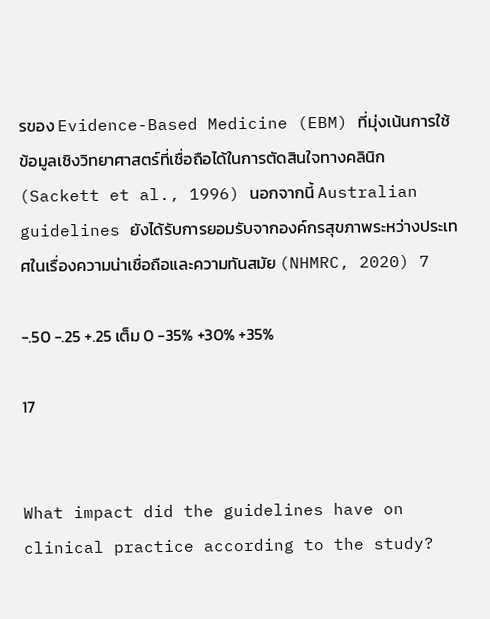รของ Evidence-Based Medicine (EBM) ที่มุ่งเน้นการใช้ข้อมูลเชิงวิทยาศาสตร์ที่เชื่อถือได้ในการตัดสินใจทางคลินิก (Sackett et al., 1996) นอกจากนี้ Australian guidelines ยังได้รับการยอมรับจากองค์กรสุขภาพระหว่างประเทศในเรื่องความน่าเชื่อถือและความทันสมัย (NHMRC, 2020) 7

-.50 -.25 +.25 เต็ม 0 -35% +30% +35%

17


What impact did the guidelines have on clinical practice according to the study?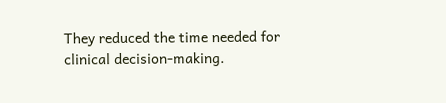They reduced the time needed for clinical decision-making.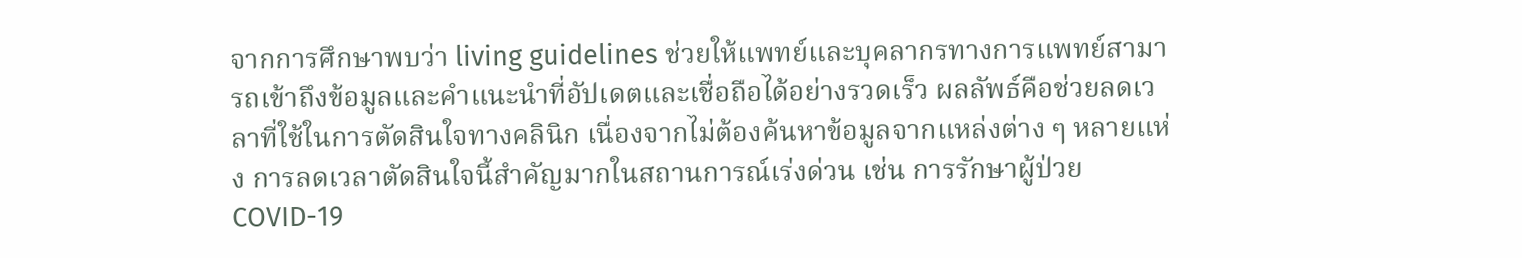จากการศึกษาพบว่า living guidelines ช่วยให้แพทย์และบุคลากรทางการแพทย์สามารถเข้าถึงข้อมูลและคำแนะนำที่อัปเดตและเชื่อถือได้อย่างรวดเร็ว ผลลัพธ์คือช่วยลดเวลาที่ใช้ในการตัดสินใจทางคลินิก เนื่องจากไม่ต้องค้นหาข้อมูลจากแหล่งต่าง ๆ หลายแห่ง การลดเวลาตัดสินใจนี้สำคัญมากในสถานการณ์เร่งด่วน เช่น การรักษาผู้ป่วย COVID-19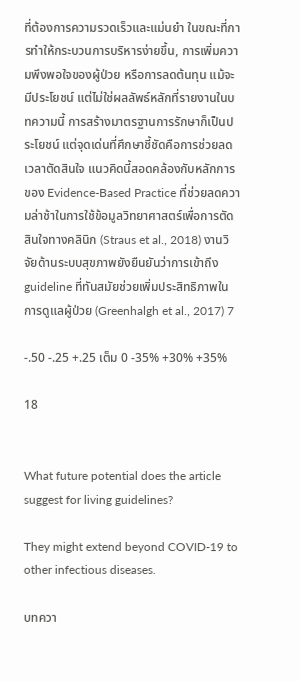ที่ต้องการความรวดเร็วและแม่นยำ ในขณะที่การทำให้กระบวนการบริหารง่ายขึ้น, การเพิ่มความพึงพอใจของผู้ป่วย หรือการลดต้นทุน แม้จะมีประโยชน์ แต่ไม่ใช่ผลลัพธ์หลักที่รายงานในบทความนี้ การสร้างมาตรฐานการรักษาก็เป็นประโยชน์ แต่จุดเด่นที่ศึกษาชี้ชัดคือการช่วยลดเวลาตัดสินใจ แนวคิดนี้สอดคล้องกับหลักการของ Evidence-Based Practice ที่ช่วยลดความล่าช้าในการใช้ข้อมูลวิทยาศาสตร์เพื่อการตัดสินใจทางคลินิก (Straus et al., 2018) งานวิจัยด้านระบบสุขภาพยังยืนยันว่าการเข้าถึง guideline ที่ทันสมัยช่วยเพิ่มประสิทธิภาพในการดูแลผู้ป่วย (Greenhalgh et al., 2017) 7

-.50 -.25 +.25 เต็ม 0 -35% +30% +35%

18


What future potential does the article suggest for living guidelines?

They might extend beyond COVID-19 to other infectious diseases.

บทควา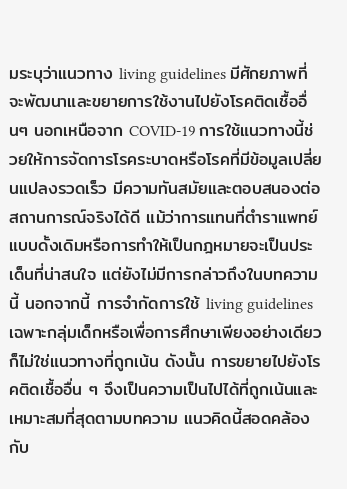มระบุว่าแนวทาง living guidelines มีศักยภาพที่จะพัฒนาและขยายการใช้งานไปยังโรคติดเชื้ออื่นๆ นอกเหนือจาก COVID-19 การใช้แนวทางนี้ช่วยให้การจัดการโรคระบาดหรือโรคที่มีข้อมูลเปลี่ยนแปลงรวดเร็ว มีความทันสมัยและตอบสนองต่อสถานการณ์จริงได้ดี แม้ว่าการแทนที่ตำราแพทย์แบบดั้งเดิมหรือการทำให้เป็นกฎหมายจะเป็นประเด็นที่น่าสนใจ แต่ยังไม่มีการกล่าวถึงในบทความนี้ นอกจากนี้ การจำกัดการใช้ living guidelines เฉพาะกลุ่มเด็กหรือเพื่อการศึกษาเพียงอย่างเดียวก็ไม่ใช่แนวทางที่ถูกเน้น ดังนั้น การขยายไปยังโรคติดเชื้ออื่น ๆ จึงเป็นความเป็นไปได้ที่ถูกเน้นและเหมาะสมที่สุดตามบทความ แนวคิดนี้สอดคล้องกับ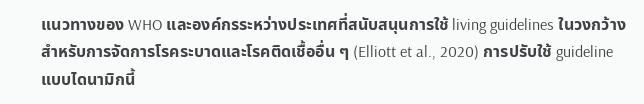แนวทางของ WHO และองค์กรระหว่างประเทศที่สนับสนุนการใช้ living guidelines ในวงกว้างสำหรับการจัดการโรคระบาดและโรคติดเชื้ออื่น ๆ (Elliott et al., 2020) การปรับใช้ guideline แบบไดนามิกนี้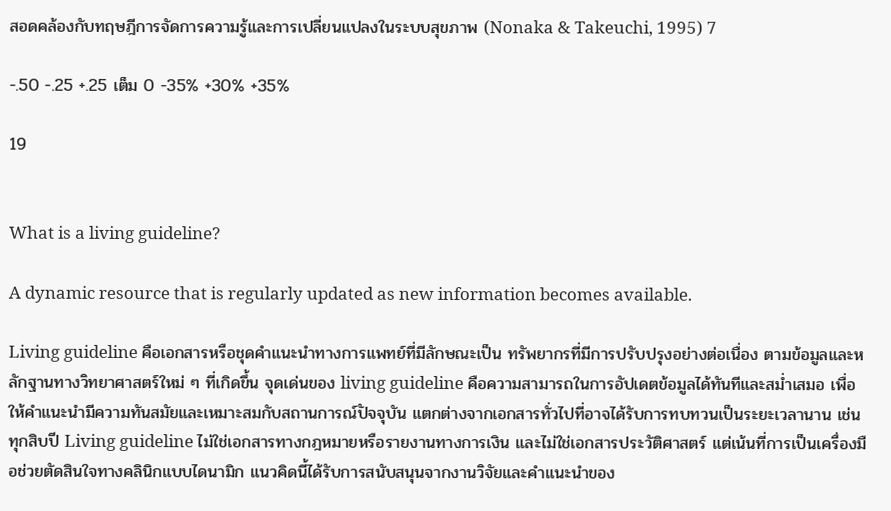สอดคล้องกับทฤษฎีการจัดการความรู้และการเปลี่ยนแปลงในระบบสุขภาพ (Nonaka & Takeuchi, 1995) 7

-.50 -.25 +.25 เต็ม 0 -35% +30% +35%

19


What is a living guideline?

A dynamic resource that is regularly updated as new information becomes available.

Living guideline คือเอกสารหรือชุดคำแนะนำทางการแพทย์ที่มีลักษณะเป็น ทรัพยากรที่มีการปรับปรุงอย่างต่อเนื่อง ตามข้อมูลและหลักฐานทางวิทยาศาสตร์ใหม่ ๆ ที่เกิดขึ้น จุดเด่นของ living guideline คือความสามารถในการอัปเดตข้อมูลได้ทันทีและสม่ำเสมอ เพื่อให้คำแนะนำมีความทันสมัยและเหมาะสมกับสถานการณ์ปัจจุบัน แตกต่างจากเอกสารทั่วไปที่อาจได้รับการทบทวนเป็นระยะเวลานาน เช่น ทุกสิบปี Living guideline ไม่ใช่เอกสารทางกฎหมายหรือรายงานทางการเงิน และไม่ใช่เอกสารประวัติศาสตร์ แต่เน้นที่การเป็นเครื่องมือช่วยตัดสินใจทางคลินิกแบบไดนามิก แนวคิดนี้ได้รับการสนับสนุนจากงานวิจัยและคำแนะนำของ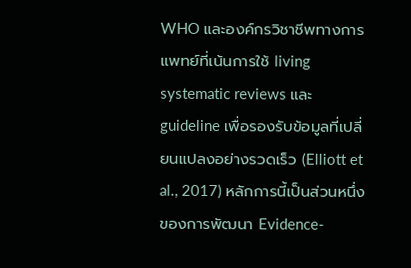WHO และองค์กรวิชาชีพทางการแพทย์ที่เน้นการใช้ living systematic reviews และ guideline เพื่อรองรับข้อมูลที่เปลี่ยนแปลงอย่างรวดเร็ว (Elliott et al., 2017) หลักการนี้เป็นส่วนหนึ่งของการพัฒนา Evidence-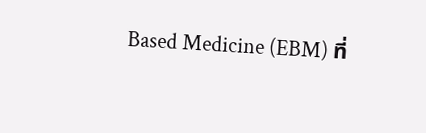Based Medicine (EBM) ที่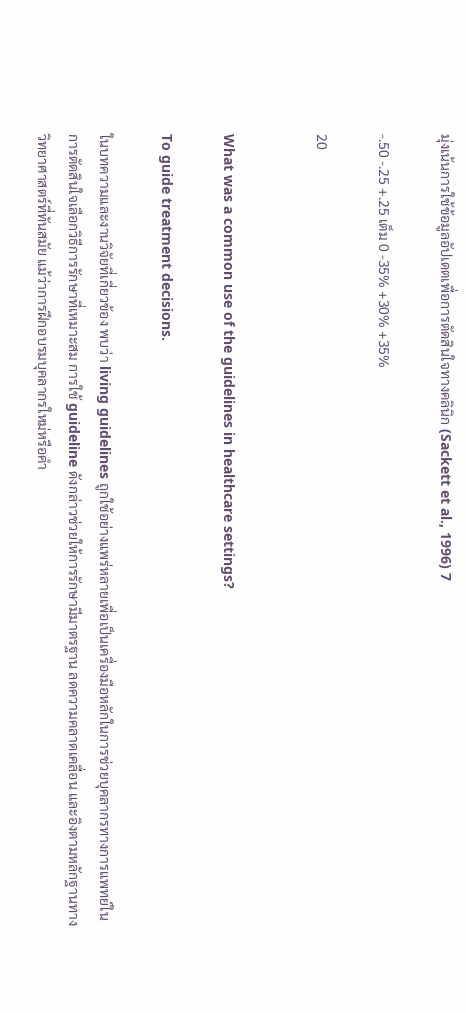มุ่งเน้นการใช้ข้อมูลอัปเดตเพื่อการตัดสินใจทางคลินิก (Sackett et al., 1996) 7

-.50 -.25 +.25 เต็ม 0 -35% +30% +35%

20


What was a common use of the guidelines in healthcare settings?

To guide treatment decisions.

ในบทความและงานวิจัยที่เกี่ยวข้อง พบว่า living guidelines ถูกใช้อย่างแพร่หลายเพื่อเป็นเครื่องมือหลักในการช่วยบุคลากรทางการแพทย์ในการตัดสินใจเลือกวิธีการรักษาที่เหมาะสม การใช้ guideline ดังกล่าวช่วยให้การรักษามีมาตรฐาน ลดความคลาดเคลื่อน และอิงตามหลักฐานทางวิทยาศาสตร์ที่ทันสมัย แม้ว่าการฝึกอบรมบุคลากรใหม่หรือคำ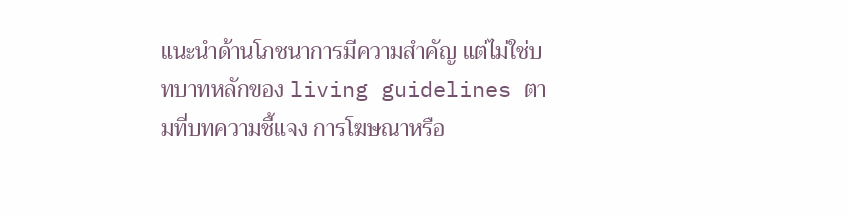แนะนำด้านโภชนาการมีความสำคัญ แต่ไม่ใช่บทบาทหลักของ living guidelines ตามที่บทความชี้แจง การโฆษณาหรือ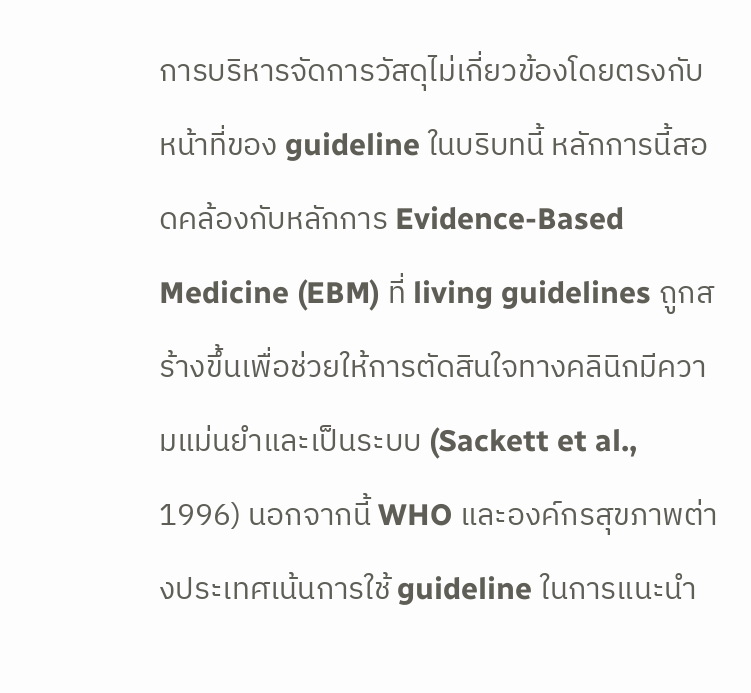การบริหารจัดการวัสดุไม่เกี่ยวข้องโดยตรงกับหน้าที่ของ guideline ในบริบทนี้ หลักการนี้สอดคล้องกับหลักการ Evidence-Based Medicine (EBM) ที่ living guidelines ถูกสร้างขึ้นเพื่อช่วยให้การตัดสินใจทางคลินิกมีความแม่นยำและเป็นระบบ (Sackett et al., 1996) นอกจากนี้ WHO และองค์กรสุขภาพต่างประเทศเน้นการใช้ guideline ในการแนะนำ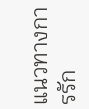แนวทางการรัก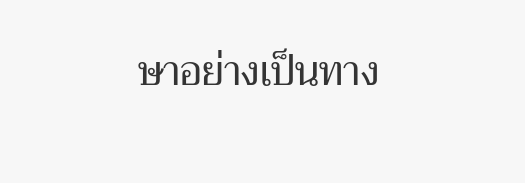ษาอย่างเป็นทาง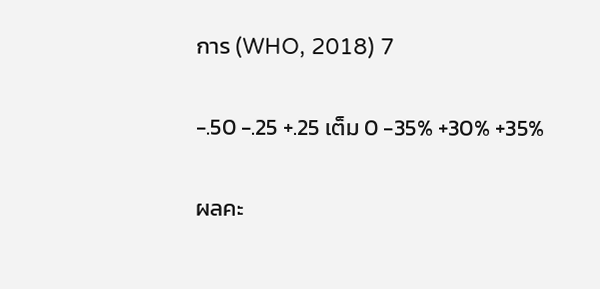การ (WHO, 2018) 7

-.50 -.25 +.25 เต็ม 0 -35% +30% +35%

ผลคะ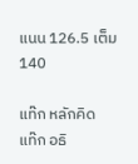แนน 126.5 เต็ม 140

แท๊ก หลักคิด
แท๊ก อธิ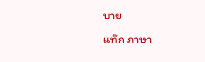บาย
แท๊ก ภาษา